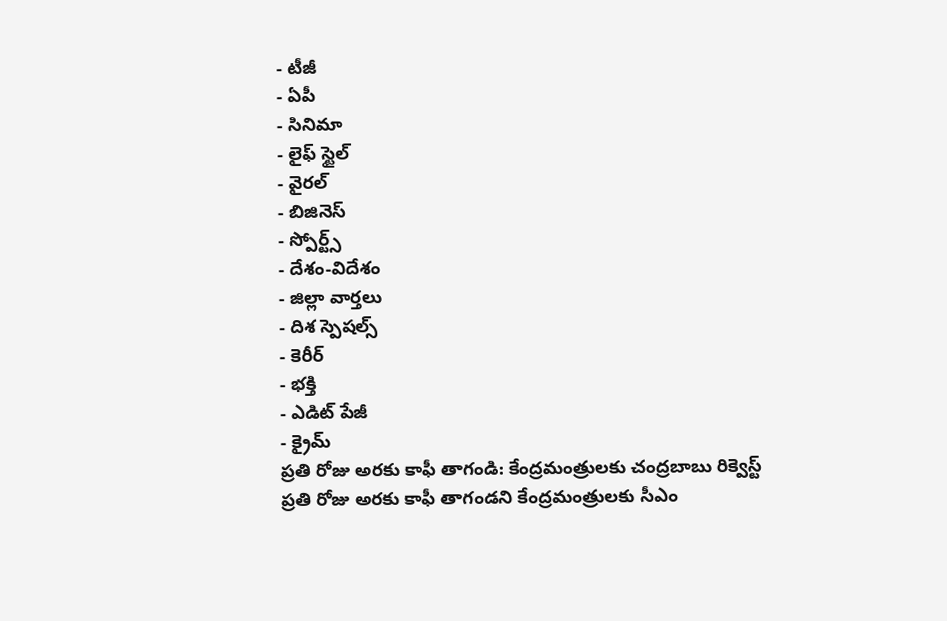- టీజీ
- ఏపీ
- సినిమా
- లైఫ్ స్టైల్
- వైరల్
- బిజినెస్
- స్పోర్ట్స్
- దేశం-విదేశం
- జిల్లా వార్తలు
- దిశ స్పెషల్స్
- కెరీర్
- భక్తి
- ఎడిట్ పేజీ
- క్రైమ్
ప్రతి రోజు అరకు కాఫీ తాగండి: కేంద్రమంత్రులకు చంద్రబాబు రిక్వెస్ట్
ప్రతి రోజు అరకు కాఫీ తాగండని కేంద్రమంత్రులకు సీఎం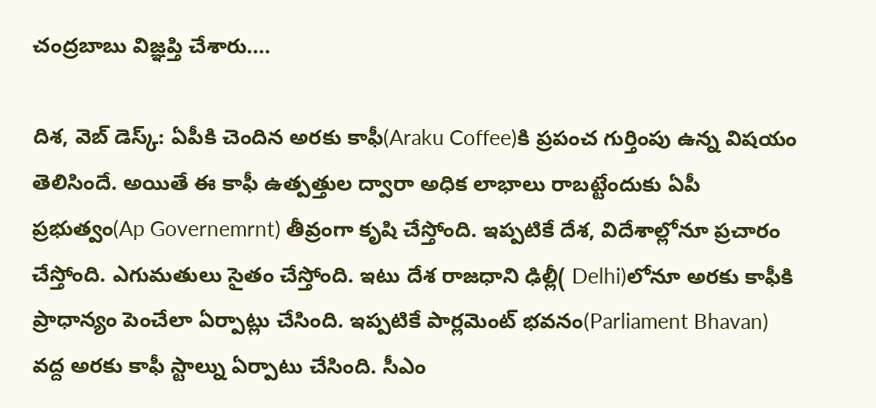చంద్రబాబు విజ్ఞప్తి చేశారు....

దిశ, వెబ్ డెస్క్: ఏపీకి చెందిన అరకు కాఫీ(Araku Coffee)కి ప్రపంచ గుర్తింపు ఉన్న విషయం తెలిసిందే. అయితే ఈ కాఫీ ఉత్పత్తుల ద్వారా అధిక లాభాలు రాబట్టేందుకు ఏపీ ప్రభుత్వం(Ap Governemrnt) తీవ్రంగా కృషి చేస్తోంది. ఇప్పటికే దేశ, విదేశాల్లోనూ ప్రచారం చేస్తోంది. ఎగుమతులు సైతం చేస్తోంది. ఇటు దేశ రాజధాని ఢిల్లీ( Delhi)లోనూ అరకు కాఫీకి ప్రాధాన్యం పెంచేలా ఏర్పాట్లు చేసింది. ఇప్పటికే పార్లమెంట్ భవనం(Parliament Bhavan) వద్ద అరకు కాఫీ స్టాల్ను ఏర్పాటు చేసింది. సీఎం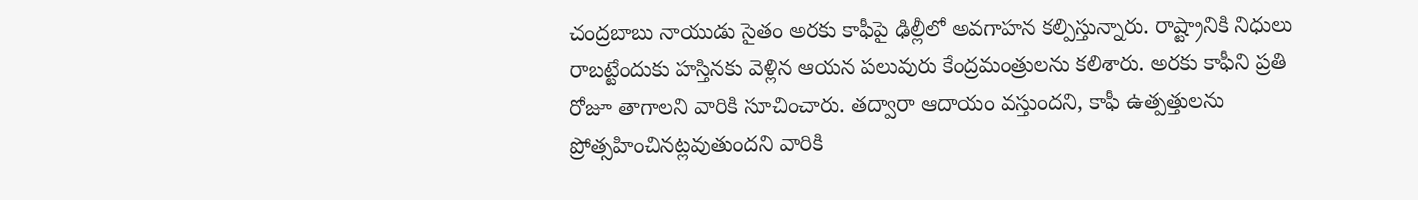చంద్రబాబు నాయుడు సైతం అరకు కాఫీపై ఢిల్లీలో అవగాహన కల్పిస్తున్నారు. రాష్ట్రానికి నిధులు రాబట్టేందుకు హస్తినకు వెళ్లిన ఆయన పలువురు కేంద్రమంత్రులను కలిశారు. అరకు కాఫీని ప్రతి రోజూ తాగాలని వారికి సూచించారు. తద్వారా ఆదాయం వస్తుందని, కాఫీ ఉత్పత్తులను ప్రోత్సహించినట్లవుతుందని వారికి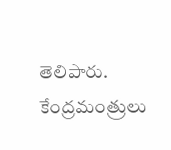తెలిపారు. కేంద్రమంత్రులు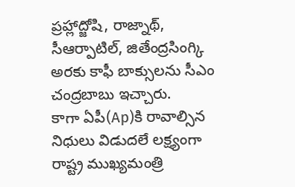ప్రహ్లాద్జోషి, రాజ్నాథ్, సీఆర్పాటిల్, జితేంద్రసింగ్కి అరకు కాఫీ బాక్సులను సీఎం చంద్రబాబు ఇచ్చారు.
కాగా ఏపీ(Ap)కి రావాల్సిన నిధులు విడుదలే లక్ష్యంగా రాష్ట్ర ముఖ్యమంత్రి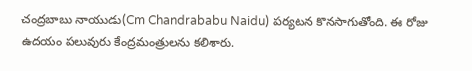చంద్రబాబు నాయుడు(Cm Chandrababu Naidu) పర్యటన కొనసాగుతోంది. ఈ రోజు ఉదయం పలువురు కేంద్రమంత్రులను కలిశారు.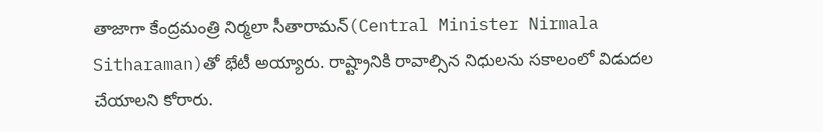తాజాగా కేంద్రమంత్రి నిర్మలా సీతారామన్(Central Minister Nirmala Sitharaman)తో భేటీ అయ్యారు. రాష్ట్రానికి రావాల్సిన నిధులను సకాలంలో విడుదల చేయాలని కోరారు.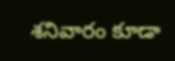శనివారం కూడా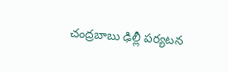చంద్రబాబు ఢిల్లీ పర్యటన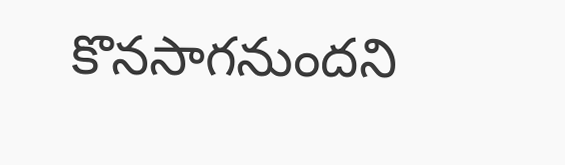కొనసాగనుందని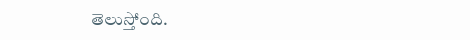తెలుస్తోంది.